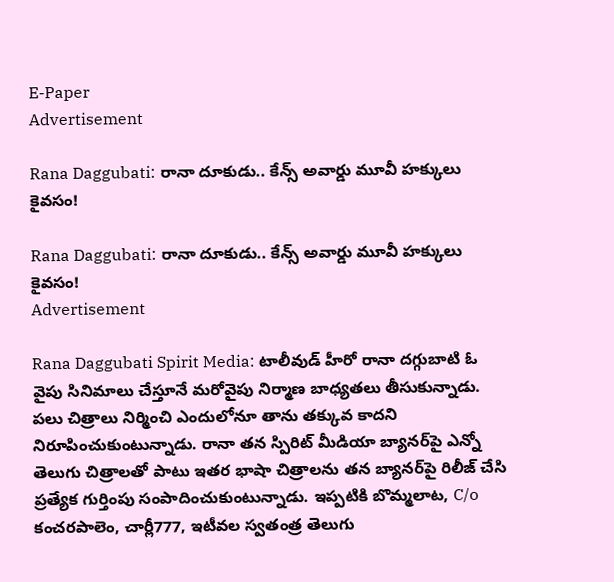E-Paper
Advertisement

Rana Daggubati: రానా దూకుడు.. కేన్స్‌‌ అవార్డు మూవీ హక్కులు కైవసం!

Rana Daggubati: రానా దూకుడు.. కేన్స్‌‌ అవార్డు మూవీ హక్కులు కైవసం!
Advertisement

Rana Daggubati Spirit Media: టాలీవుడ్ హీరో రానా దగ్గుబాటి ఓ వైపు సినిమాలు చేస్తూనే మరోవైపు నిర్మాణ బాధ్యతలు తీసుకున్నాడు. పలు చిత్రాలు నిర్మించి ఎందులోనూ తాను తక్కువ కాదని నిరూపించుకుంటున్నాడు. రానా తన స్పిరిట్ మీడియా బ్యానర్‌పై ఎన్నో తెలుగు చిత్రాలతో పాటు ఇతర భాషా చిత్రాలను తన బ్యానర్‌పై రిలీజ్ చేసి ప్రత్యేక గుర్తింపు సంపాదించుకుంటున్నాడు. ఇప్పటికి బొమ్మలాట, C/o కంచరపాలెం, చార్లీ777, ఇటీవల స్వతంత్ర తెలుగు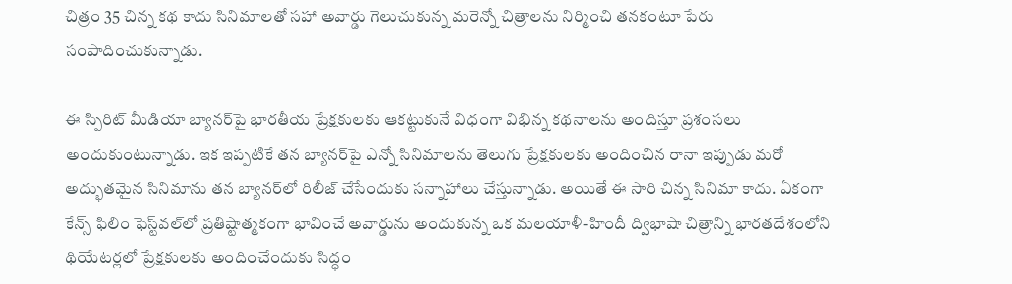చిత్రం 35 చిన్న కథ కాదు సినిమాలతో సహా అవార్డు గెలుచుకున్న మరెన్నో చిత్రాలను నిర్మించి తనకంటూ పేరు సంపాదించుకున్నాడు.

ఈ స్పిరిట్ మీడియా బ్యానర్‌పై భారతీయ ప్రేక్షకులకు ఆకట్టుకునే విధంగా విభిన్న కథనాలను అందిస్తూ ప్రశంసలు అందుకుంటున్నాడు. ఇక ఇప్పటికే తన బ్యానర్‌పై ఎన్నో సినిమాలను తెలుగు ప్రేక్షకులకు అందించిన రానా ఇప్పుడు మరో అద్భుతమైన సినిమాను తన బ్యానర్‌లో రిలీజ్ చేసేందుకు సన్నాహాలు చేస్తున్నాడు. అయితే ఈ సారి చిన్న సినిమా కాదు. ఏకంగా కేన్స్ ఫిలిం ఫెస్ట్‌వల్‌లో ప్రతిష్టాత్మకంగా భావించే అవార్డును అందుకున్న ఒక మలయాళీ-హిందీ ద్విభాషా చిత్రాన్ని భారతదేశంలోని థియేటర్లలో ప్రేక్షకులకు అందించేందుకు సిద్ధం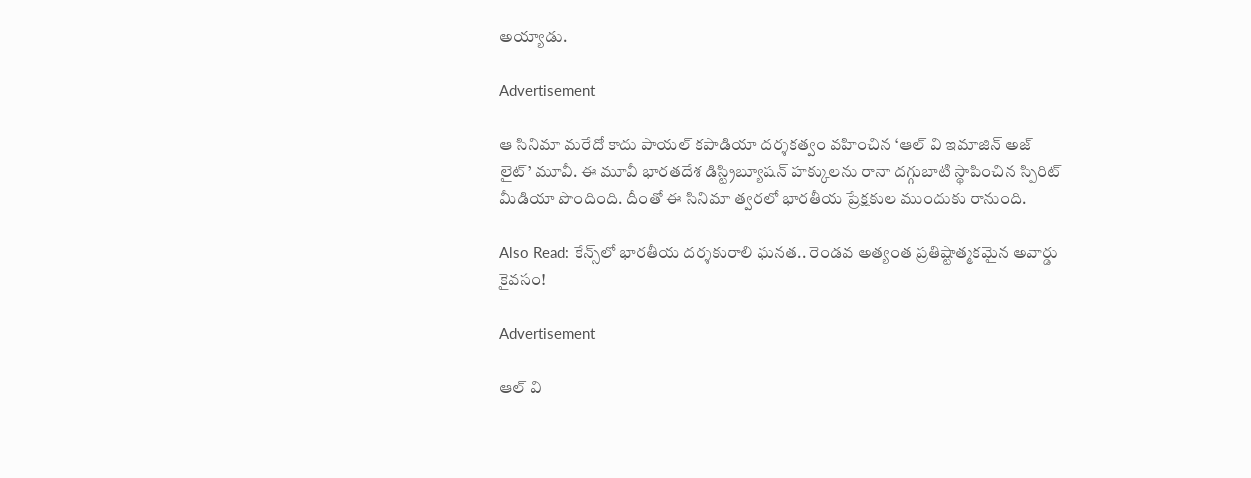అయ్యాడు.

Advertisement

ఆ సినిమా మరేదో కాదు పాయల్ కపాడియా దర్శకత్వం వహించిన ‘ఆల్ వి ఇమాజిన్‌ అజ్ లైట్’ మూవీ. ఈ మూవీ భారతదేశ డిస్ట్రిబ్యూషన్ హక్కులను రానా దగ్గుబాటి స్థాపించిన స్పిరిట్ మీడియా పొందింది. దీంతో ఈ సినిమా త్వరలో భారతీయ ప్రేక్షకుల ముందుకు రానుంది.

Also Read: కేన్స్‌లో భారతీయ దర్శకురాలి ఘనత.. రెండవ అత్యంత ప్రతిష్టాత్మకమైన అవార్డు కైవసం!

Advertisement

ఆల్ వి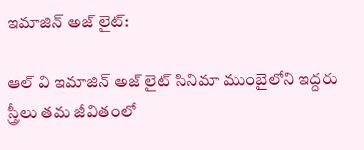ఇమాజిన్‌ అజ్ లైట్:

ఆల్ వి ఇమాజిన్‌ అజ్ లైట్ సినిమా ముంబైలోని ఇద్దరు స్త్రీలు తమ జీవితంలో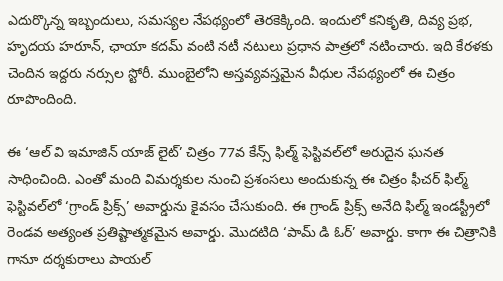ఎదుర్కొన్న ఇబ్బందులు, సమస్యల నేపథ్యంలో తెరకెక్కింది. ఇందులో కనికృతి, దివ్య ప్రభ, హృదయ హరూన్, ఛాయా కదమ్ వంటి నటీ నటులు ప్రధాన పాత్రలో నటించారు. ఇది కేరళకు చెందిన ఇద్దరు నర్సుల స్టోరీ. ముంబైలోని అస్తవ్యవస్తమైన వీధుల నేపథ్యంలో ఈ చిత్రం రూపొందింది.

ఈ ‘ఆల్ వి ఇమాజిన్ యాజ్ లైట్’ చిత్రం 77వ కేన్స్ ఫిల్మ్ ఫెస్టివల్‌లో అరుదైన ఘనత సాధించింది. ఎంతో మంది విమర్శకుల నుంచి ప్రశంసలు అందుకున్న ఈ చిత్రం ఫీచర్ ఫిల్మ్ ఫెస్టివల్‌లో ‘గ్రాండ్ ప్రిక్స్’ అవార్డును కైవసం చేసుకుంది. ఈ గ్రాండ్ ప్రిక్స్ అనేది ఫిల్మ్ ఇండస్ట్రీలో రెండవ అత్యంత ప్రతిష్టాత్మకమైన అవార్డు. మొదటిది ‘పామ్ డి ఓర్’ అవార్డు. కాగా ఈ చిత్రానికి గానూ దర్శకురాలు పాయల్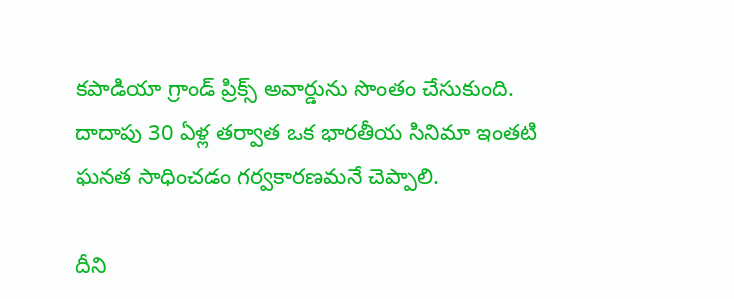కపాడియా గ్రాండ్ ప్రిక్స్ అవార్డును సొంతం చేసుకుంది. దాదాపు 30 ఏళ్ల తర్వాత ఒక భారతీయ సినిమా ఇంతటి ఘనత సాధించడం గర్వకారణమనే చెప్పాలి.

దీని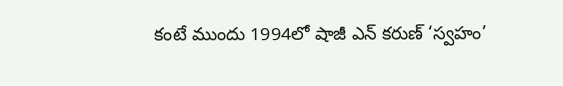కంటే ముందు 1994లో షాజీ ఎన్ కరుణ్ ‘స్వహం’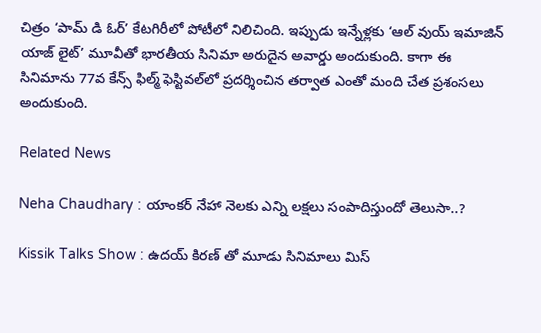చిత్రం ‘పామ్ డి ఓర్’ కేటగిరీలో పోటీలో నిలిచింది. ఇప్పుడు ఇన్నేళ్లకు ‘ఆల్ వుయ్ ఇమాజిన్ యాజ్ లైట్’ మూవీతో భారతీయ సినిమా అరుదైన అవార్డు అందుకుంది. కాగా ఈ సినిమాను 77వ కేన్స్ ఫిల్మ్ ఫెస్టివల్‌లో ప్రదర్శించిన తర్వాత ఎంతో మంది చేత ప్రశంసలు అందుకుంది.

Related News

Neha Chaudhary : యాంకర్ నేహా నెలకు ఎన్ని లక్షలు సంపాదిస్తుందో తెలుసా..?

Kissik Talks Show : ఉదయ్ కిరణ్ తో మూడు సినిమాలు మిస్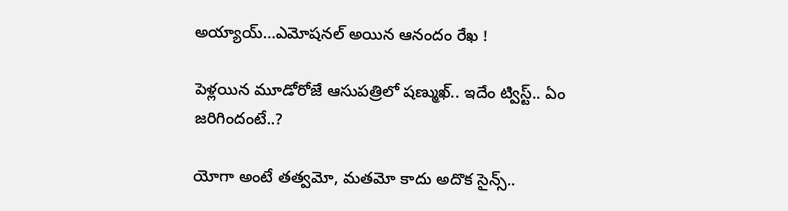అయ్యాయ్…ఎమోషనల్ అయిన ఆనందం రేఖ !

పెళ్లయిన మూడోరోజే ఆసుపత్రిలో షణ్ముఖ్.. ఇదేం ట్విస్ట్.. ఏం జరిగిందంటే..?

యోగా అంటే తత్వమో, మతమో కాదు అదొక సైన్స్..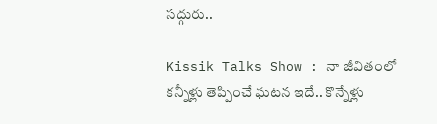సద్గురు..

Kissik Talks Show : నా జీవితంలో కన్నీళ్లు తెప్పించే ఘటన ఇదే.. కొన్నేళ్లు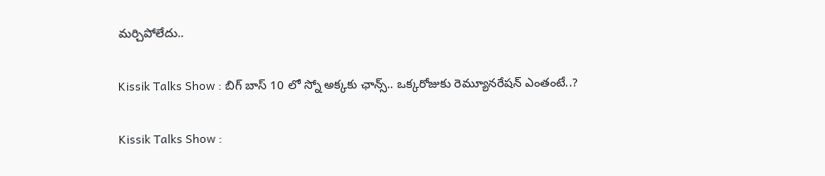మర్చిపోలేదు..

Kissik Talks Show : బిగ్ బాస్ 10 లో స్నో అక్కకు ఛాన్స్.. ఒక్కరోజుకు రెమ్యూనరేషన్ ఎంతంటే..?

Kissik Talks Show :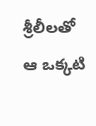శ్రీలీలతో ఆ ఒక్కటి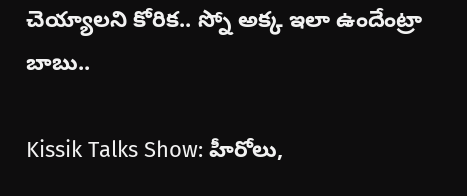చెయ్యాలని కోరిక.. స్నో అక్క ఇలా ఉందేంట్రా బాబు..

Kissik Talks Show: హీరోలు,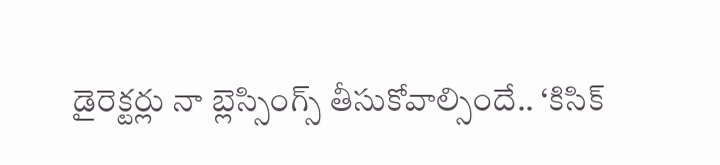డైరెక్టర్లు నా బ్లెస్సింగ్స్ తీసుకోవాల్సిందే.. ‘కిసిక్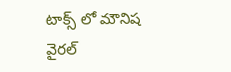టాక్స్ లో మౌనిష వైరల్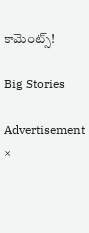కామెంట్స్!

Big Stories

Advertisement
×